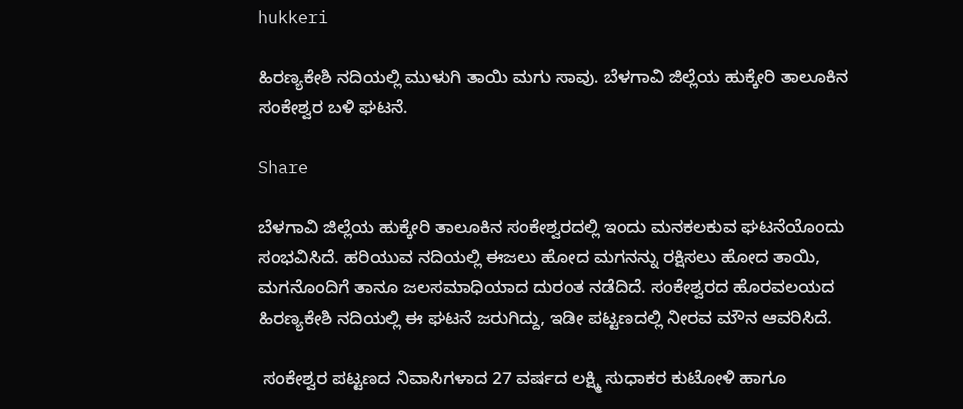hukkeri

ಹಿರಣ್ಯಕೇಶಿ ನದಿಯಲ್ಲಿ ಮುಳುಗಿ ತಾಯಿ ಮಗು ಸಾವು. ಬೆಳಗಾವಿ ಜಿಲ್ಲೆಯ ಹುಕ್ಕೇರಿ ತಾಲೂಕಿನ ಸಂಕೇಶ್ವರ ಬಳಿ ಘಟನೆ.

Share

ಬೆಳಗಾವಿ ಜಿಲ್ಲೆಯ ಹುಕ್ಕೇರಿ ತಾಲೂಕಿನ ಸಂಕೇಶ್ವರದಲ್ಲಿ ಇಂದು ಮನಕಲಕುವ ಘಟನೆಯೊಂದು ಸಂಭವಿಸಿದೆ. ಹರಿಯುವ ನದಿಯಲ್ಲಿ ಈಜಲು ಹೋದ ಮಗನನ್ನು ರಕ್ಷಿಸಲು ಹೋದ ತಾಯಿ, ಮಗನೊಂದಿಗೆ ತಾನೂ ಜಲಸಮಾಧಿಯಾದ ದುರಂತ ನಡೆದಿದೆ. ಸಂಕೇಶ್ವರದ ಹೊರವಲಯದ ಹಿರಣ್ಯಕೇಶಿ ನದಿಯಲ್ಲಿ ಈ ಘಟನೆ ಜರುಗಿದ್ದು, ಇಡೀ ಪಟ್ಟಣದಲ್ಲಿ ನೀರವ ಮೌನ ಆವರಿಸಿದೆ.

 ಸಂಕೇಶ್ವರ ಪಟ್ಟಣದ ನಿವಾಸಿಗಳಾದ 27 ವರ್ಷದ ಲಕ್ಷ್ಮಿ ಸುಧಾಕರ ಕುಟೋಳಿ ಹಾಗೂ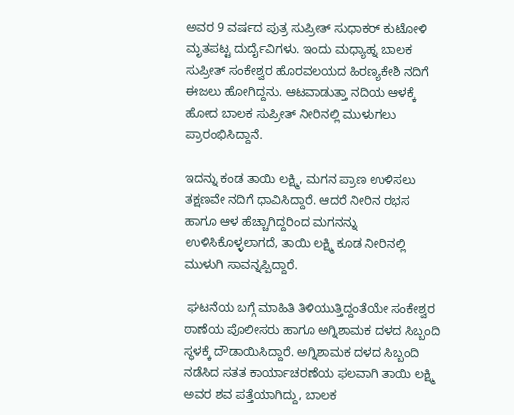ಅವರ 9 ವರ್ಷದ ಪುತ್ರ ಸುಪ್ರೀತ್ ಸುಧಾಕರ್ ಕುಟೋಳಿ ಮೃತಪಟ್ಟ ದುರ್ದೈವಿಗಳು. ಇಂದು ಮಧ್ಯಾಹ್ನ ಬಾಲಕ ಸುಪ್ರೀತ್ ಸಂಕೇಶ್ವರ ಹೊರವಲಯದ ಹಿರಣ್ಯಕೇಶಿ ನದಿಗೆ ಈಜಲು ಹೋಗಿದ್ದನು. ಆಟವಾಡುತ್ತಾ ನದಿಯ ಆಳಕ್ಕೆ ಹೋದ ಬಾಲಕ ಸುಪ್ರೀತ್ ನೀರಿನಲ್ಲಿ ಮುಳುಗಲು ಪ್ರಾರಂಭಿಸಿದ್ದಾನೆ.

ಇದನ್ನು ಕಂಡ ತಾಯಿ ಲಕ್ಷ್ಮಿ, ಮಗನ ಪ್ರಾಣ ಉಳಿಸಲು ತಕ್ಷಣವೇ ನದಿಗೆ ಧಾವಿಸಿದ್ದಾರೆ. ಆದರೆ ನೀರಿನ ರಭಸ ಹಾಗೂ ಆಳ ಹೆಚ್ಚಾಗಿದ್ದರಿಂದ ಮಗನನ್ನು ಉಳಿಸಿಕೊಳ್ಳಲಾಗದೆ, ತಾಯಿ ಲಕ್ಷ್ಮಿ ಕೂಡ ನೀರಿನಲ್ಲಿ ಮುಳುಗಿ ಸಾವನ್ನಪ್ಪಿದ್ದಾರೆ.

 ಘಟನೆಯ ಬಗ್ಗೆ ಮಾಹಿತಿ ತಿಳಿಯುತ್ತಿದ್ದಂತೆಯೇ ಸಂಕೇಶ್ವರ ಠಾಣೆಯ ಪೊಲೀಸರು ಹಾಗೂ ಅಗ್ನಿಶಾಮಕ ದಳದ ಸಿಬ್ಬಂದಿ ಸ್ಥಳಕ್ಕೆ ದೌಡಾಯಿಸಿದ್ದಾರೆ. ಅಗ್ನಿಶಾಮಕ ದಳದ ಸಿಬ್ಬಂದಿ ನಡೆಸಿದ ಸತತ ಕಾರ್ಯಾಚರಣೆಯ ಫಲವಾಗಿ ತಾಯಿ ಲಕ್ಷ್ಮಿ ಅವರ ಶವ ಪತ್ತೆಯಾಗಿದ್ದು, ಬಾಲಕ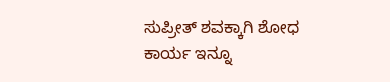ಸುಪ್ರೀತ್ ಶವಕ್ಕಾಗಿ ಶೋಧ ಕಾರ್ಯ ಇನ್ನೂ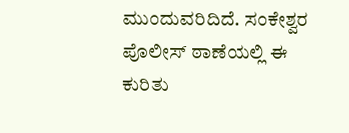ಮುಂದುವರಿದಿದೆ. ಸಂಕೇಶ್ವರ ಪೊಲೀಸ್ ಠಾಣೆಯಲ್ಲಿ ಈ ಕುರಿತು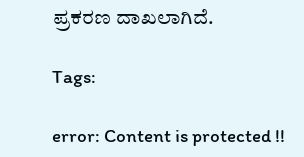ಪ್ರಕರಣ ದಾಖಲಾಗಿದೆ.

Tags:

error: Content is protected !!